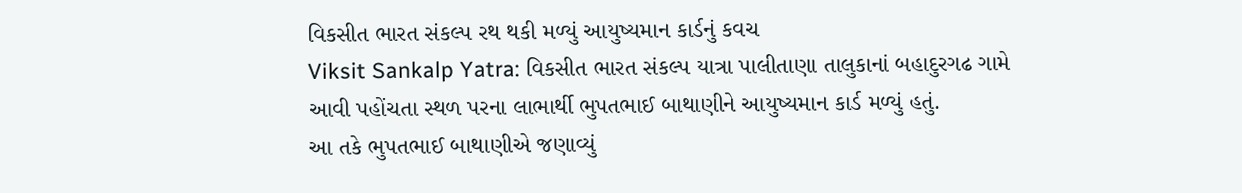વિકસીત ભારત સંકલ્પ રથ થકી મળ્યું આયુષ્યમાન કાર્ડનું કવચ
Viksit Sankalp Yatra: વિકસીત ભારત સંકલ્પ યાત્રા પાલીતાણા તાલુકાનાં બહાદુરગઢ ગામે આવી પહોંચતા સ્થળ પરના લાભાર્થી ભુપતભાઈ બાથાણીને આયુષ્યમાન કાર્ડ મળ્યું હતું.
આ તકે ભુપતભાઈ બાથાણીએ જણાવ્યું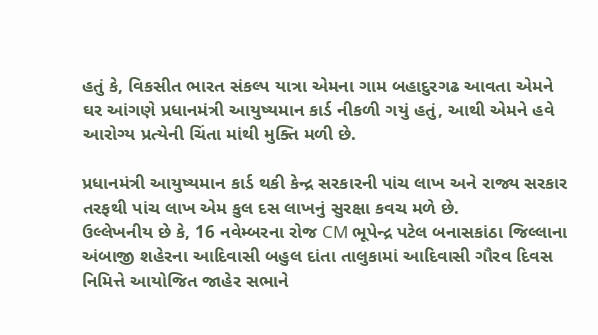હતું કે, વિકસીત ભારત સંકલ્પ યાત્રા એમના ગામ બહાદુરગઢ આવતા એમને ઘર આંગણે પ્રધાનમંત્રી આયુષ્યમાન કાર્ડ નીકળી ગયું હતું, આથી એમને હવે આરોગ્ય પ્રત્યેની ચિંતા માંથી મુક્તિ મળી છે.

પ્રધાનમંત્રી આયુષ્યમાન કાર્ડ થકી કેન્દ્ર સરકારની પાંચ લાખ અને રાજ્ય સરકાર તરફથી પાંચ લાખ એમ કુલ દસ લાખનું સુરક્ષા કવચ મળે છે.
ઉલ્લેખનીય છે કે, 16 નવેમ્બરના રોજ CM ભૂપેન્દ્ર પટેલ બનાસકાંઠા જિલ્લાના અંબાજી શહેરના આદિવાસી બહુલ દાંતા તાલુકામાં આદિવાસી ગૌરવ દિવસ નિમિત્તે આયોજિત જાહેર સભાને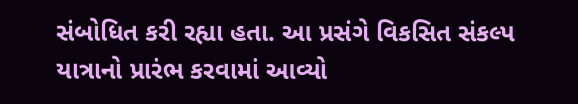સંબોધિત કરી રહ્યા હતા. આ પ્રસંગે વિકસિત સંકલ્પ યાત્રાનો પ્રારંભ કરવામાં આવ્યો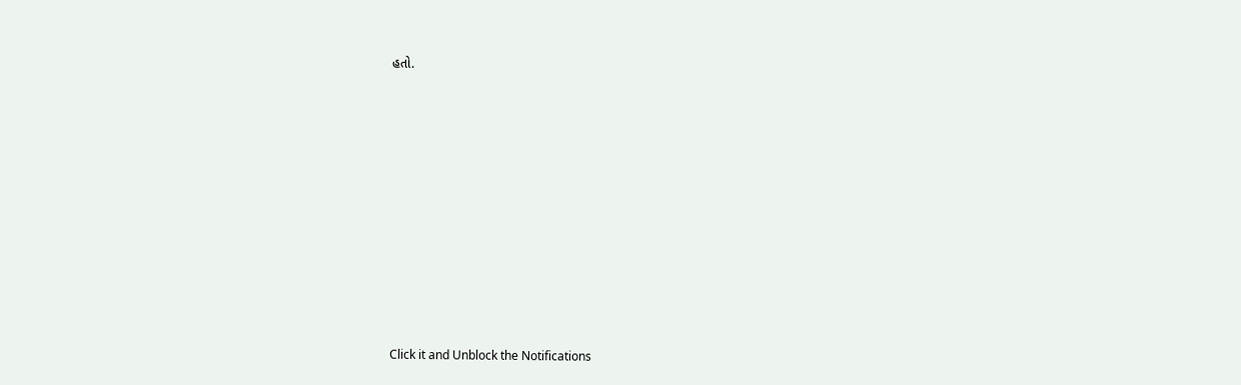હતો.












Click it and Unblock the Notifications